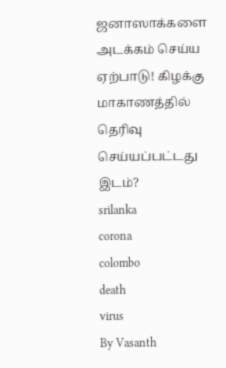ஜனாஸாக்களை அடக்கம் செய்ய ஏற்பாடு! கிழக்கு மாகாணத்தில் தெரிவு செய்யப்பட்டது இடம்?
srilanka
corona
colombo
death
virus
By Vasanth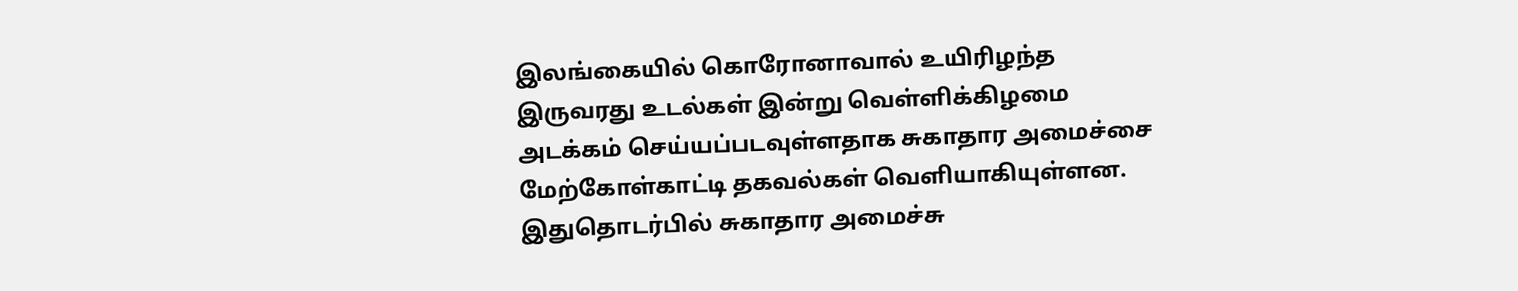இலங்கையில் கொரோனாவால் உயிரிழந்த இருவரது உடல்கள் இன்று வெள்ளிக்கிழமை அடக்கம் செய்யப்படவுள்ளதாக சுகாதார அமைச்சை மேற்கோள்காட்டி தகவல்கள் வெளியாகியுள்ளன.
இதுதொடர்பில் சுகாதார அமைச்சு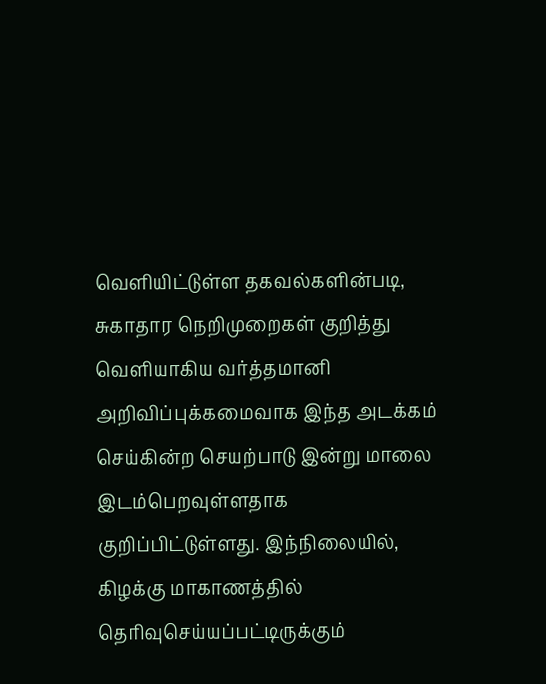வெளியிட்டுள்ள தகவல்களின்படி, சுகாதார நெறிமுறைகள் குறித்து வெளியாகிய வர்த்தமானி அறிவிப்புக்கமைவாக இந்த அடக்கம் செய்கின்ற செயற்பாடு இன்று மாலை இடம்பெறவுள்ளதாக குறிப்பிட்டுள்ளது. இந்நிலையில், கிழக்கு மாகாணத்தில் தெரிவுசெய்யப்பட்டிருக்கும்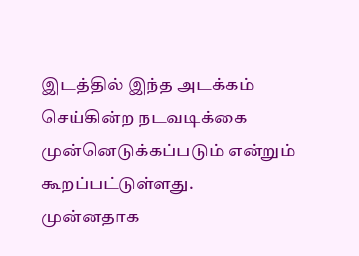இடத்தில் இந்த அடக்கம் செய்கின்ற நடவடிக்கை முன்னெடுக்கப்படும் என்றும் கூறப்பட்டுள்ளது.
முன்னதாக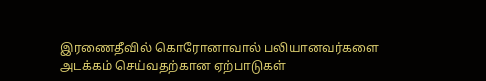இரணைதீவில் கொரோனாவால் பலியானவர்களை அடக்கம் செய்வதற்கான ஏற்பாடுகள்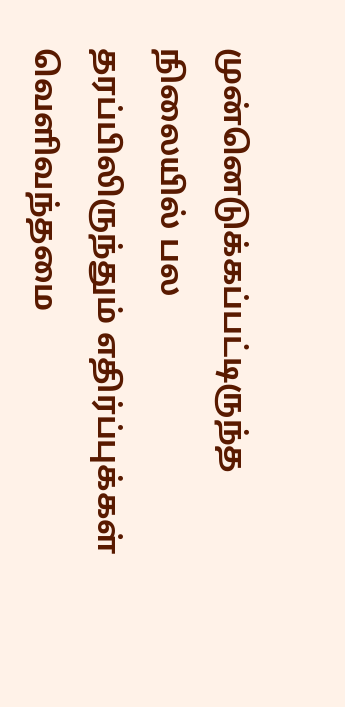முன்னெடுக்கப்பட்டிருந்த நிலையில் பல தரப்பிலிருந்தும் எதிர்ப்புக்கள் வெளிவந்தமை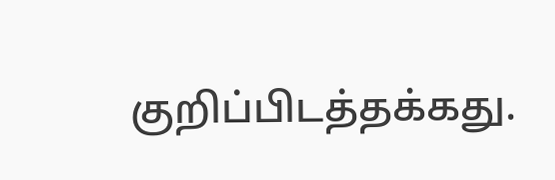குறிப்பிடத்தக்கது.